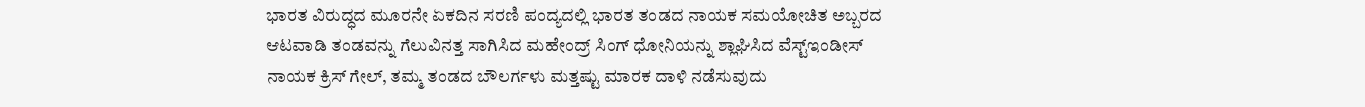ಭಾರತ ವಿರುದ್ಧದ ಮೂರನೇ ಏಕದಿನ ಸರಣಿ ಪಂದ್ಯದಲ್ಲಿ ಭಾರತ ತಂಡದ ನಾಯಕ ಸಮಯೋಚಿತ ಅಬ್ಬರದ ಆಟವಾಡಿ ತಂಡವನ್ನು ಗೆಲುವಿನತ್ತ ಸಾಗಿಸಿದ ಮಹೇಂದ್ರ್ ಸಿಂಗ್ ಧೋನಿಯನ್ನು ಶ್ಲಾಘಿಸಿದ ವೆಸ್ಟ್ಇಂಡೀಸ್ ನಾಯಕ ಕ್ರಿಸ್ ಗೇಲ್, ತಮ್ಮ ತಂಡದ ಬೌಲರ್ಗಳು ಮತ್ತಷ್ಟು ಮಾರಕ ದಾಳಿ ನಡೆಸುವುದು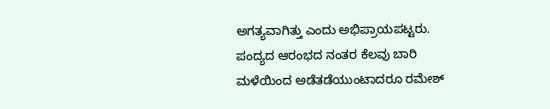ಅಗತ್ಯವಾಗಿತ್ತು ಎಂದು ಅಭಿಪ್ರಾಯಪಟ್ಟರು.
ಪಂದ್ಯದ ಆರಂಭದ ನಂತರ ಕೆಲವು ಬಾರಿ ಮಳೆಯಿಂದ ಅಡೆತಡೆಯುಂಟಾದರೂ ರಮೇಶ್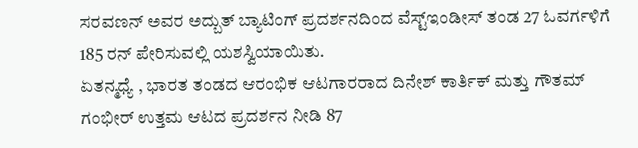ಸರವಣನ್ ಅವರ ಅದ್ಬುತ್ ಬ್ಯಾಟಿಂಗ್ ಪ್ರದರ್ಶನದಿಂದ ವೆಸ್ಟ್ಇಂಡೀಸ್ ತಂಡ 27 ಓವರ್ಗಳಿಗೆ 185 ರನ್ ಪೇರಿಸುವಲ್ಲಿ ಯಶಸ್ವಿಯಾಯಿತು.
ಏತನ್ಮಧ್ಯೆ , ಭಾರತ ತಂಡದ ಆರಂಭಿಕ ಆಟಗಾರರಾದ ದಿನೇಶ್ ಕಾರ್ತಿಕ್ ಮತ್ತು ಗೌತಮ್ ಗಂಭೀರ್ ಉತ್ತಮ ಆಟದ ಪ್ರದರ್ಶನ ನೀಡಿ 87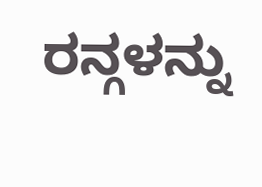ರನ್ಗಳನ್ನು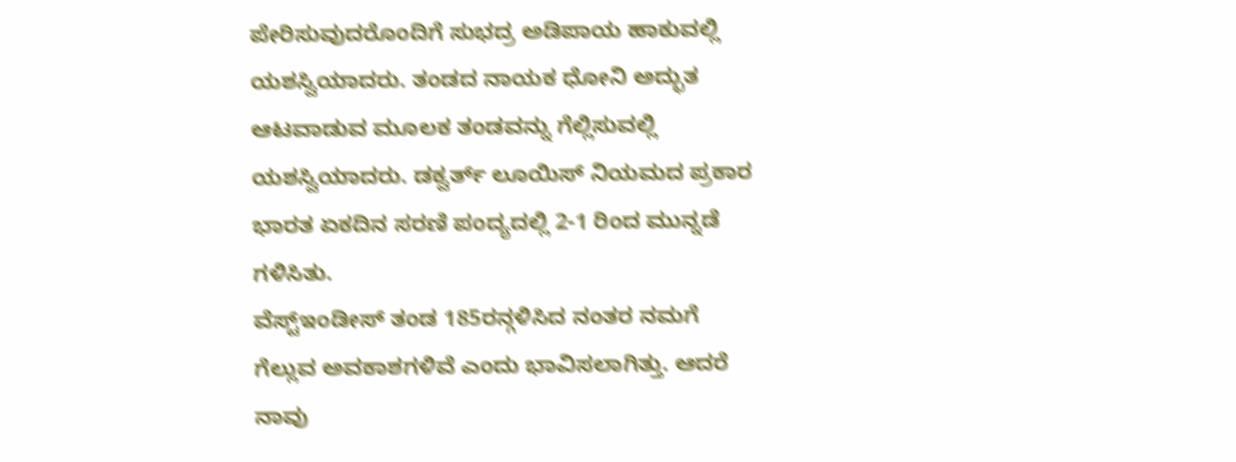ಪೇರಿಸುವುದರೊಂದಿಗೆ ಸುಭದ್ರ ಅಡಿಪಾಯ ಹಾಕುವಲ್ಲಿ ಯಶಸ್ವಿಯಾದರು. ತಂಡದ ನಾಯಕ ಧೋನಿ ಅದ್ಭುತ ಆಟವಾಡುವ ಮೂಲಕ ತಂಡವನ್ನು ಗೆಲ್ಲಿಸುವಲ್ಲಿ ಯಶಸ್ವಿಯಾದರು. ಡಕ್ವರ್ತ್ ಲೂಯಿಸ್ ನಿಯಮದ ಪ್ರಕಾರ ಭಾರತ ಏಕದಿನ ಸರಣಿ ಪಂದ್ಯದಲ್ಲಿ 2-1 ರಿಂದ ಮುನ್ನಡೆ ಗಳಿಸಿತು.
ವೆಸ್ಟ್ಇಂಡೀಸ್ ತಂಡ 185ರನ್ಗಳಿಸಿದ ನಂತರ ನಮಗೆ ಗೆಲ್ಲುವ ಅವಕಾಶಗಳಿವೆ ಎಂದು ಭಾವಿಸಲಾಗಿತ್ತು. ಆದರೆ ನಾವು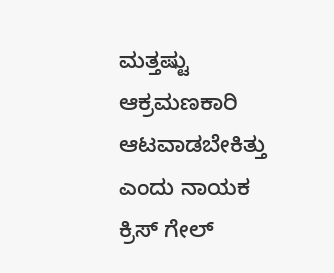ಮತ್ತಷ್ಟು ಆಕ್ರಮಣಕಾರಿ ಆಟವಾಡಬೇಕಿತ್ತು ಎಂದು ನಾಯಕ ಕ್ರಿಸ್ ಗೇಲ್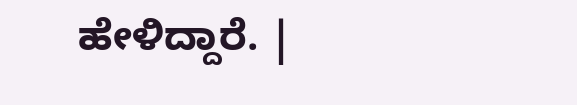ಹೇಳಿದ್ದಾರೆ. |